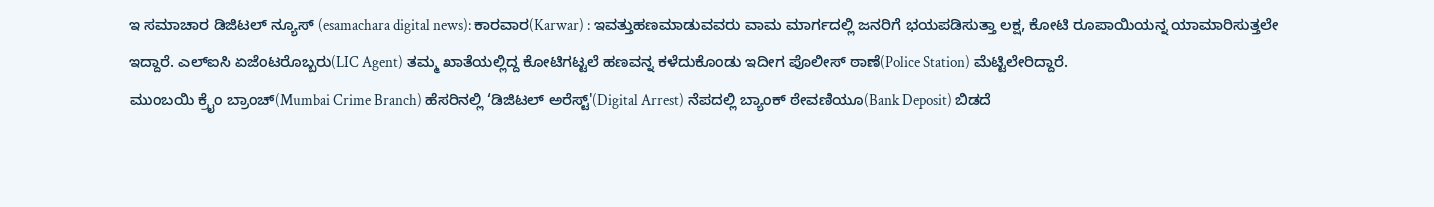ಇ ಸಮಾಚಾರ ಡಿಜಿಟಲ್ ನ್ಯೂಸ್ (esamachara digital news): ಕಾರವಾರ(Karwar) : ಇವತ್ತುಹಣಮಾಡುವವರು ವಾಮ ಮಾರ್ಗದಲ್ಲಿ ಜನರಿಗೆ ಭಯಪಡಿಸುತ್ತಾ ಲಕ್ಷ, ಕೋಟಿ ರೂಪಾಯಿಯನ್ನ ಯಾಮಾರಿಸುತ್ತಲೇ ಇದ್ದಾರೆ. ಎಲ್ಐಸಿ ಏಜೆಂಟರೊಬ್ಬರು(LIC Agent) ತಮ್ಮ ಖಾತೆಯಲ್ಲಿದ್ದ ಕೋಟಿಗಟ್ಟಲೆ ಹಣವನ್ನ ಕಳೆದುಕೊಂಡು ಇದೀಗ ಪೊಲೀಸ್ ಠಾಣೆ(Police Station) ಮೆಟ್ಟಿಲೇರಿದ್ದಾರೆ.
ಮುಂಬಯಿ ಕ್ರೈಂ ಬ್ರಾಂಚ್(Mumbai Crime Branch) ಹೆಸರಿನಲ್ಲಿ ‘ಡಿಜಿಟಲ್ ಅರೆಸ್ಟ್'(Digital Arrest) ನೆಪದಲ್ಲಿ ಬ್ಯಾಂಕ್ ಠೇವಣಿಯೂ(Bank Deposit) ಬಿಡದೆ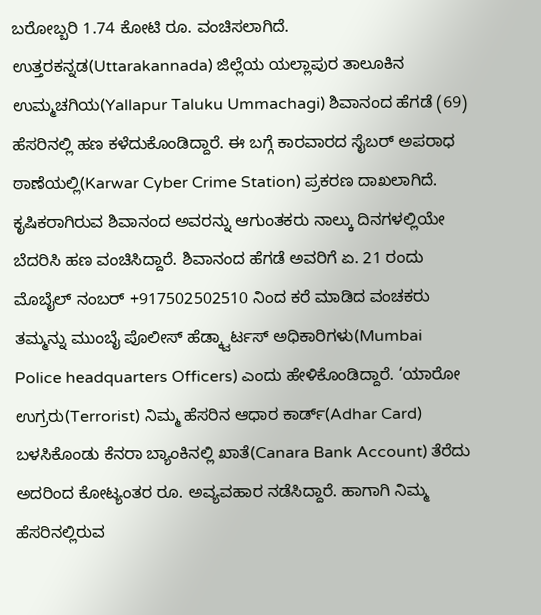ಬರೋಬ್ಬರಿ 1.74 ಕೋಟಿ ರೂ. ವಂಚಿಸಲಾಗಿದೆ.
ಉತ್ತರಕನ್ನಡ(Uttarakannada) ಜಿಲ್ಲೆಯ ಯಲ್ಲಾಪುರ ತಾಲೂಕಿನ ಉಮ್ಮಚಗಿಯ(Yallapur Taluku Ummachagi) ಶಿವಾನಂದ ಹೆಗಡೆ (69) ಹೆಸರಿನಲ್ಲಿ ಹಣ ಕಳೆದುಕೊಂಡಿದ್ದಾರೆ. ಈ ಬಗ್ಗೆ ಕಾರವಾರದ ಸೈಬರ್ ಅಪರಾಧ ಠಾಣೆಯಲ್ಲಿ(Karwar Cyber Crime Station) ಪ್ರಕರಣ ದಾಖಲಾಗಿದೆ.
ಕೃಷಿಕರಾಗಿರುವ ಶಿವಾನಂದ ಅವರನ್ನು ಆಗುಂತಕರು ನಾಲ್ಕು ದಿನಗಳಲ್ಲಿಯೇ ಬೆದರಿಸಿ ಹಣ ವಂಚಿಸಿದ್ದಾರೆ. ಶಿವಾನಂದ ಹೆಗಡೆ ಅವರಿಗೆ ಏ. 21 ರಂದು ಮೊಬೈಲ್ ನಂಬರ್ +917502502510 ನಿಂದ ಕರೆ ಮಾಡಿದ ವಂಚಕರು ತಮ್ಮನ್ನು ಮುಂಬೈ ಪೊಲೀಸ್ ಹೆಡ್ಕ್ವಾರ್ಟಸ್ ಅಧಿಕಾರಿಗಳು(Mumbai Police headquarters Officers) ಎಂದು ಹೇಳಿಕೊಂಡಿದ್ದಾರೆ. ‘ಯಾರೋ ಉಗ್ರರು(Terrorist) ನಿಮ್ಮ ಹೆಸರಿನ ಆಧಾರ ಕಾರ್ಡ್(Adhar Card) ಬಳಸಿಕೊಂಡು ಕೆನರಾ ಬ್ಯಾಂಕಿನಲ್ಲಿ ಖಾತೆ(Canara Bank Account) ತೆರೆದು ಅದರಿಂದ ಕೋಟ್ಯಂತರ ರೂ. ಅವ್ಯವಹಾರ ನಡೆಸಿದ್ದಾರೆ. ಹಾಗಾಗಿ ನಿಮ್ಮ ಹೆಸರಿನಲ್ಲಿರುವ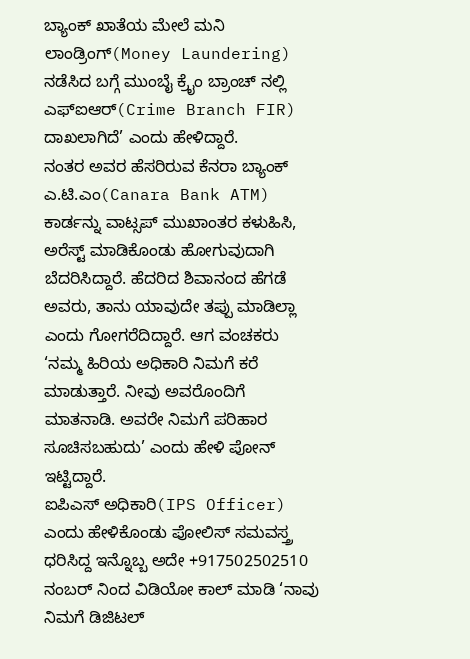ಬ್ಯಾಂಕ್ ಖಾತೆಯ ಮೇಲೆ ಮನಿ ಲಾಂಡ್ರಿಂಗ್(Money Laundering) ನಡೆಸಿದ ಬಗ್ಗೆ ಮುಂಬೈ ಕ್ರೈಂ ಬ್ರಾಂಚ್ ನಲ್ಲಿ ಎಫ್ಐಆರ್(Crime Branch FIR) ದಾಖಲಾಗಿದೆ’ ಎಂದು ಹೇಳಿದ್ದಾರೆ.
ನಂತರ ಅವರ ಹೆಸರಿರುವ ಕೆನರಾ ಬ್ಯಾಂಕ್ ಎ.ಟಿ.ಎಂ(Canara Bank ATM) ಕಾರ್ಡನ್ನು ವಾಟ್ಸಪ್ ಮುಖಾಂತರ ಕಳುಹಿಸಿ, ಅರೆಸ್ಟ್ ಮಾಡಿಕೊಂಡು ಹೋಗುವುದಾಗಿ ಬೆದರಿಸಿದ್ದಾರೆ. ಹೆದರಿದ ಶಿವಾನಂದ ಹೆಗಡೆ ಅವರು, ತಾನು ಯಾವುದೇ ತಪ್ಪು ಮಾಡಿಲ್ಲಾ ಎಂದು ಗೋಗರೆದಿದ್ದಾರೆ. ಆಗ ವಂಚಕರು ‘ನಮ್ಮ ಹಿರಿಯ ಅಧಿಕಾರಿ ನಿಮಗೆ ಕರೆ ಮಾಡುತ್ತಾರೆ. ನೀವು ಅವರೊಂದಿಗೆ ಮಾತನಾಡಿ. ಅವರೇ ನಿಮಗೆ ಪರಿಹಾರ ಸೂಚಿಸಬಹುದು’ ಎಂದು ಹೇಳಿ ಪೋನ್ ಇಟ್ಟಿದ್ದಾರೆ.
ಐಪಿಎಸ್ ಅಧಿಕಾರಿ(IPS Officer) ಎಂದು ಹೇಳಿಕೊಂಡು ಪೋಲಿಸ್ ಸಮವಸ್ತ್ರ ಧರಿಸಿದ್ದ ಇನ್ನೊಬ್ಬ ಅದೇ +917502502510 ನಂಬರ್ ನಿಂದ ವಿಡಿಯೋ ಕಾಲ್ ಮಾಡಿ ‘ನಾವು ನಿಮಗೆ ಡಿಜಿಟಲ್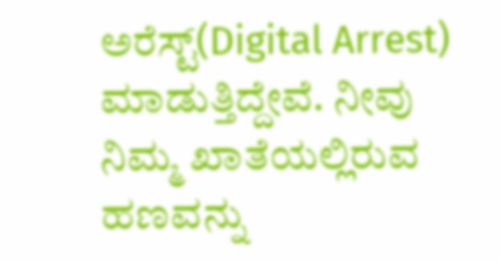ಅರೆಸ್ಟ್(Digital Arrest) ಮಾಡುತ್ತಿದ್ದೇವೆ. ನೀವು ನಿಮ್ಮ ಖಾತೆಯಲ್ಲಿರುವ ಹಣವನ್ನು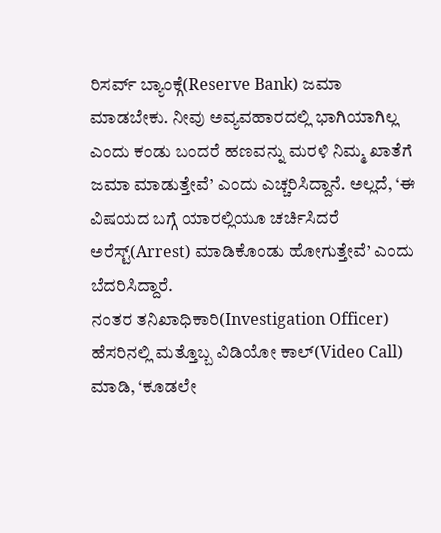ರಿಸರ್ವ್ ಬ್ಯಾಂಕ್ಗೆ(Reserve Bank) ಜಮಾ ಮಾಡಬೇಕು. ನೀವು ಅವ್ಯವಹಾರದಲ್ಲಿ ಭಾಗಿಯಾಗಿಲ್ಲ ಎಂದು ಕಂಡು ಬಂದರೆ ಹಣವನ್ನು ಮರಳಿ ನಿಮ್ಮ ಖಾತೆಗೆ ಜಮಾ ಮಾಡುತ್ತೇವೆ’ ಎಂದು ಎಚ್ಚರಿಸಿದ್ದಾನೆ. ಅಲ್ಲದೆ, ‘ಈ ವಿಷಯದ ಬಗ್ಗೆ ಯಾರಲ್ಲಿಯೂ ಚರ್ಚಿಸಿದರೆ ಅರೆಸ್ಟ್(Arrest) ಮಾಡಿಕೊಂಡು ಹೋಗುತ್ತೇವೆ’ ಎಂದು ಬೆದರಿಸಿದ್ದಾರೆ.
ನಂತರ ತನಿಖಾಧಿಕಾರಿ(Investigation Officer) ಹೆಸರಿನಲ್ಲಿ ಮತ್ತೊಬ್ಬ ವಿಡಿಯೋ ಕಾಲ್(Video Call) ಮಾಡಿ, ‘ಕೂಡಲೇ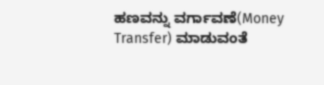ಹಣವನ್ನು ವರ್ಗಾವಣೆ(Money Transfer) ಮಾಡುವಂತೆ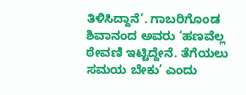ತಿಳಿಸಿದ್ದಾನೆ’. ಗಾಬರಿಗೊಂಡ ಶಿವಾನಂದ ಅವರು ‘ಹಣವೆಲ್ಲ ಠೇವಣಿ ಇಟ್ಟಿದ್ದೇನೆ. ತೆಗೆಯಲು ಸಮಯ ಬೇಕು’ ಎಂದು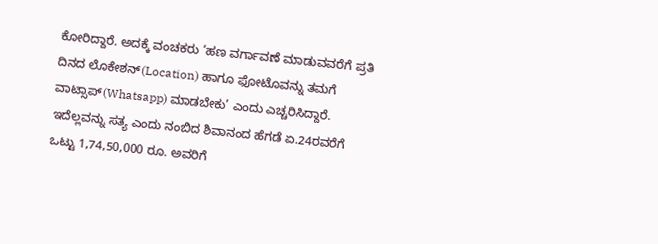ಕೋರಿದ್ದಾರೆ. ಅದಕ್ಕೆ ವಂಚಕರು ‘ಹಣ ವರ್ಗಾವಣೆ ಮಾಡುವವರೆಗೆ ಪ್ರತಿ ದಿನದ ಲೊಕೇಶನ್(Location) ಹಾಗೂ ಫೋಟೊವನ್ನು ತಮಗೆ ವಾಟ್ಸಾಪ್(Whatsapp) ಮಾಡಬೇಕು’ ಎಂದು ಎಚ್ಚರಿಸಿದ್ದಾರೆ. ಇದೆಲ್ಲವನ್ನು ಸತ್ಯ ಎಂದು ನಂಬಿದ ಶಿವಾನಂದ ಹೆಗಡೆ ಏ.24ರವರೆಗೆ ಒಟ್ಟು 1,74,50,000 ರೂ. ಅವರಿಗೆ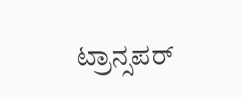ಟ್ರಾನ್ಸಪರ್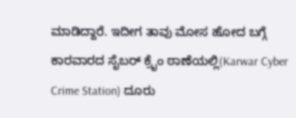ಮಾಡಿದ್ದಾರೆ. ಇದೀಗ ತಾವು ಮೋಸ ಹೋದ ಬಗ್ಗೆ ಕಾರವಾರದ ಸೈಬರ್ ಕ್ರೈಂ ಠಾಣೆಯಲ್ಲಿ(Karwar Cyber Crime Station) ದೂರು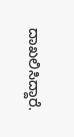ದಾಖಲಿಸಿದ್ದಾರೆ.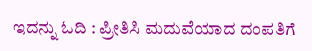ಇದನ್ನು ಓದಿ : ಪ್ರೀತಿಸಿ ಮದುವೆಯಾದ ದಂಪತಿಗೆ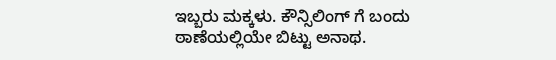ಇಬ್ಬರು ಮಕ್ಕಳು. ಕೌನ್ಸಿಲಿಂಗ್ ಗೆ ಬಂದು ಠಾಣೆಯಲ್ಲಿಯೇ ಬಿಟ್ಟು ಅನಾಥ.